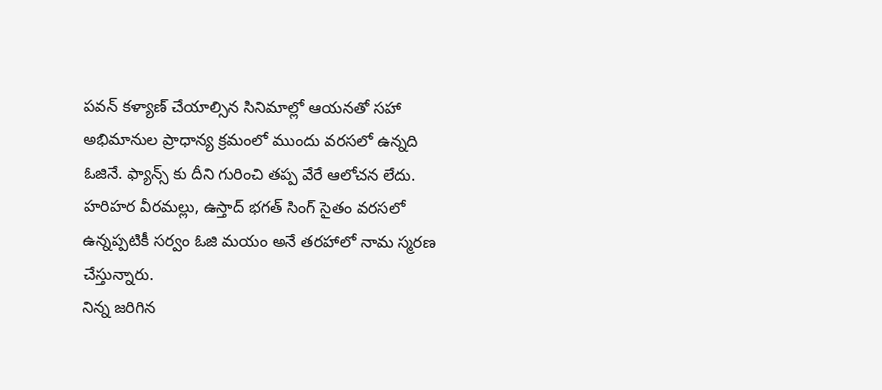పవన్ కళ్యాణ్ చేయాల్సిన సినిమాల్లో ఆయనతో సహా అభిమానుల ప్రాధాన్య క్రమంలో ముందు వరసలో ఉన్నది ఓజినే. ఫ్యాన్స్ కు దీని గురించి తప్ప వేరే ఆలోచన లేదు. హరిహర వీరమల్లు, ఉస్తాద్ భగత్ సింగ్ సైతం వరసలో ఉన్నప్పటికీ సర్వం ఓజి మయం అనే తరహాలో నామ స్మరణ చేస్తున్నారు.
నిన్న జరిగిన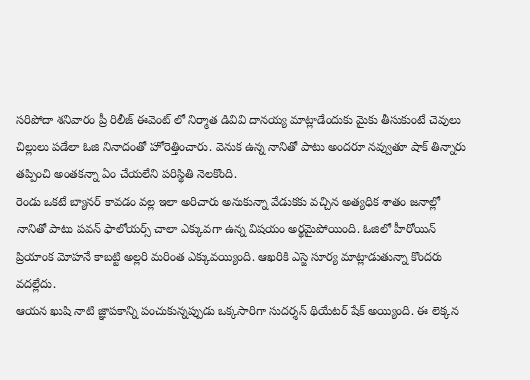సరిపోదా శనివారం ప్రీ రిలీజ్ ఈవెంట్ లో నిర్మాత డివివి దానయ్య మాట్లాడేందుకు మైకు తీసుకుంటే చెవులు చిల్లులు పడేలా ఓజి నినాదంతో హోరెత్తించారు. వెనుక ఉన్న నానితో పాటు అందరూ నవ్వుతూ షాక్ తిన్నారు తప్పించి అంతకన్నా ఏం చేయలేని పరిస్థితి నెలకొంది.
రెండు ఒకటే బ్యానర్ కావడం వల్ల ఇలా అరిచారు అనుకున్నా వేడుకకు వచ్చిన అత్యధిక శాతం జనాల్లో నానితో పాటు పవన్ ఫాలోయర్స్ చాలా ఎక్కువగా ఉన్న విషయం అర్థమైపోయింది. ఓజిలో హీరోయిన్ ప్రియాంక మోహనే కాబట్టి అల్లరి మరింత ఎక్కువయ్యింది. ఆఖరికి ఎస్జె సూర్య మాట్లాడుతున్నా కొందరు వదల్లేదు.
ఆయన ఖుషి నాటి జ్ఞాపకాన్ని పంచుకున్నప్పుడు ఒక్కసారిగా సుదర్శన్ థియేటర్ షేక్ అయ్యింది. ఈ లెక్కన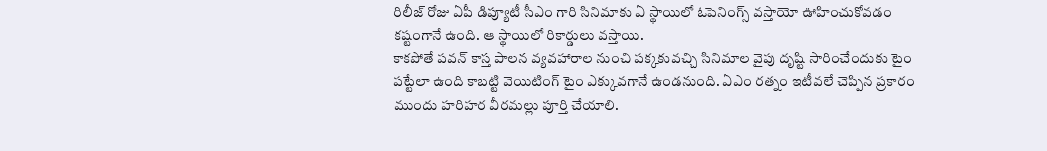రిలీజ్ రోజు ఏపీ డిప్యూటీ సీఎం గారి సినిమాకు ఏ స్థాయిలో ఓపెనింగ్స్ వస్తాయో ఊహించుకోవడం కష్టంగానే ఉంది. ఆ స్థాయిలో రికార్డులు వస్తాయి.
కాకపోతే పవన్ కాస్త పాలన వ్యవహారాల నుంచి పక్కకువచ్చి సినిమాల వైపు దృష్టి సారించేందుకు టైం పట్టేలా ఉంది కాబట్టి వెయిటింగ్ టైం ఎక్కువగానే ఉండనుంది. ఏఎం రత్నం ఇటీవలే చెప్పిన ప్రకారం ముందు హరిహర వీరమల్లు పూర్తి చేయాలి.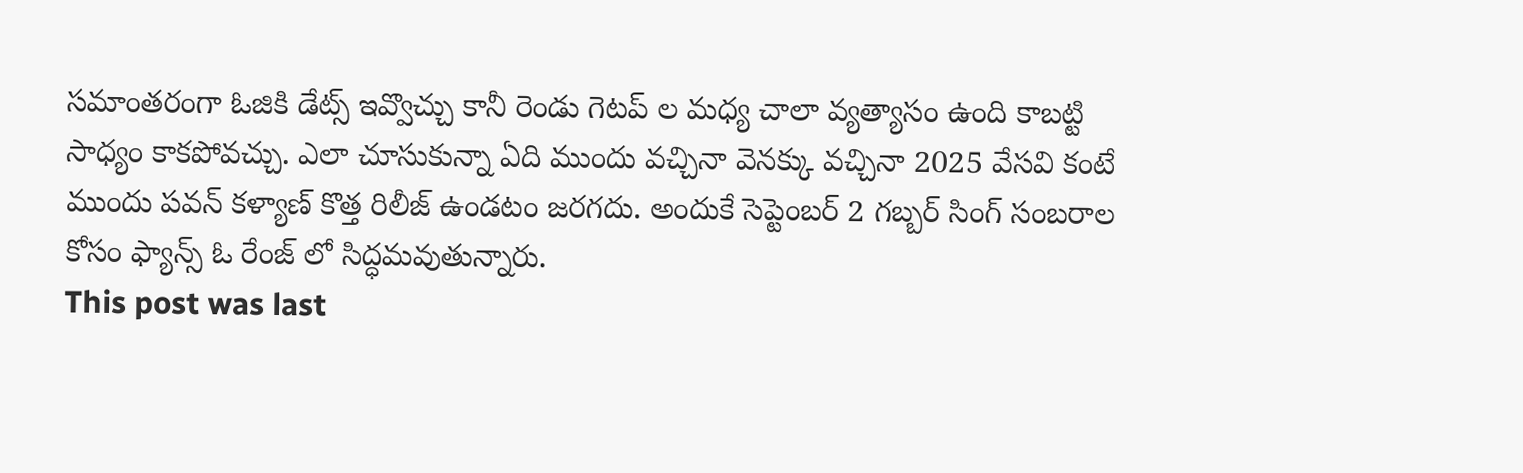సమాంతరంగా ఓజికి డేట్స్ ఇవ్వొచ్చు కానీ రెండు గెటప్ ల మధ్య చాలా వ్యత్యాసం ఉంది కాబట్టి సాధ్యం కాకపోవచ్చు. ఎలా చూసుకున్నా ఏది ముందు వచ్చినా వెనక్కు వచ్చినా 2025 వేసవి కంటే ముందు పవన్ కళ్యాణ్ కొత్త రిలీజ్ ఉండటం జరగదు. అందుకే సెప్టెంబర్ 2 గబ్బర్ సింగ్ సంబరాల కోసం ఫ్యాన్స్ ఓ రేంజ్ లో సిద్ధమవుతున్నారు.
This post was last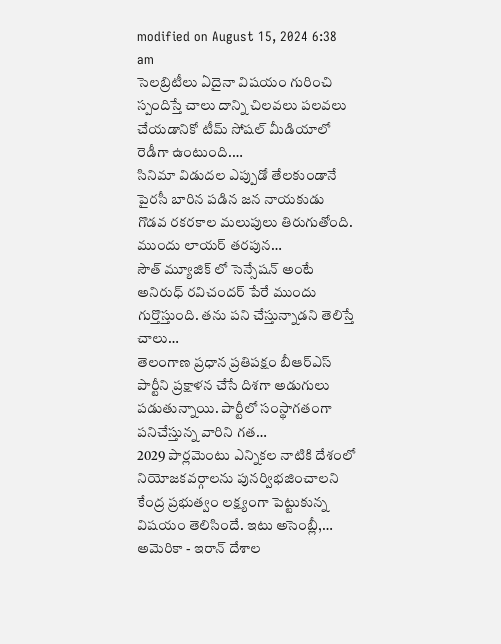modified on August 15, 2024 6:38 am
సెలబ్రిటీలు ఏదైనా విషయం గురించి స్పందిస్తే చాలు దాన్ని చిలవలు పలవలు చేయడానికో టీమ్ సోషల్ మీడియాలో రెడీగా ఉంటుంది.…
సినిమా విడుదల ఎప్పుడో తేలకుండానే పైరసీ బారిన పడిన జన నాయకుడు గొడవ రకరకాల మలుపులు తిరుగుతోంది. ముందు లాయర్ తరపున…
సౌత్ మ్యూజిక్ లో సెన్సేషన్ అంటే అనిరుధ్ రవిచందర్ పేరే ముందు గుర్తొస్తుంది. తను పని చేస్తున్నాడని తెలిస్తే చాలు…
తెలంగాణ ప్రధాన ప్రతిపక్షం బీఆర్ఎస్ పార్టీని ప్రక్షాళన చేసే దిశగా అడుగులు పడుతున్నాయి. పార్టీలో సంస్థాగతంగా పనిచేస్తున్న వారిని గత…
2029 పార్లమెంటు ఎన్నికల నాటికి దేశంలో నియోజకవర్గాలను పునర్విభజించాలని కేంద్ర ప్రభుత్వం లక్ష్యంగా పెట్టుకున్న విషయం తెలిసిందే. ఇటు అసెంబ్లీ,…
అమెరికా - ఇరాన్ దేశాల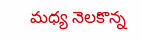మధ్య నెలకొన్న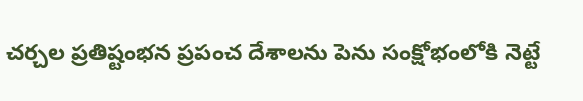చర్చల ప్రతిష్టంభన ప్రపంచ దేశాలను పెను సంక్షోభంలోకి నెట్టే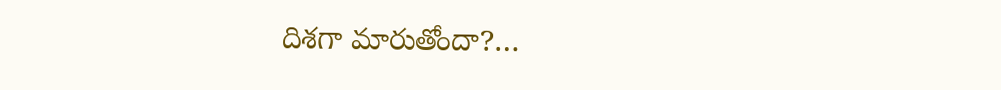దిశగా మారుతోందా?…